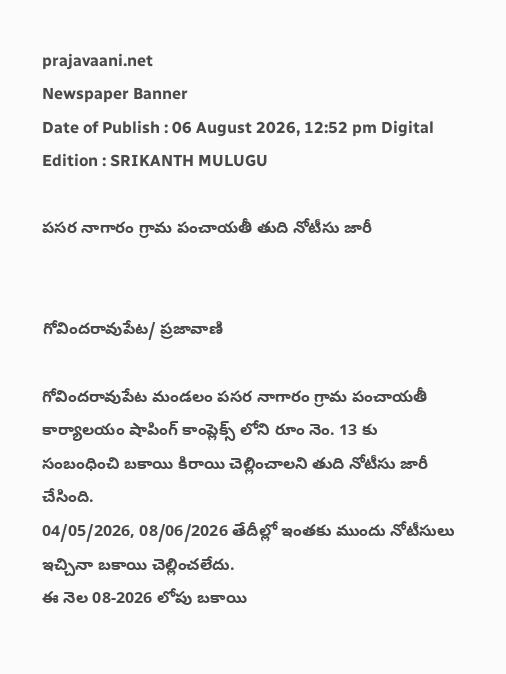prajavaani.net
Newspaper Banner
Date of Publish : 06 August 2026, 12:52 pm Digital Edition : SRIKANTH MULUGU

పసర నాగారం గ్రామ పంచాయతీ తుది నోటీసు జారీ


గోవిందరావుపేట/ ప్రజావాణి

గోవిందరావుపేట మండలం పసర నాగారం గ్రామ పంచాయతీ కార్యాలయం షాపింగ్ కాంప్లెక్స్ లోని రూం నెం. 13 కు సంబంధించి బకాయి కిరాయి చెల్లించాలని తుది నోటీసు జారీ చేసింది.
04/05/2026, 08/06/2026 తేదీల్లో ఇంతకు ముందు నోటీసులు ఇచ్చినా బకాయి చెల్లించలేదు.
ఈ నెల 08-2026 లోపు బకాయి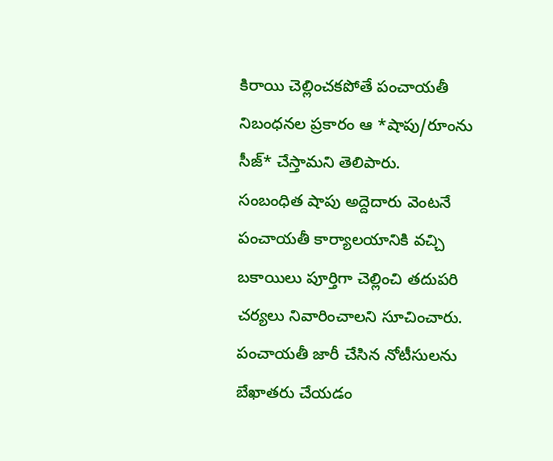కిరాయి చెల్లించకపోతే పంచాయతీ నిబంధనల ప్రకారం ఆ *షాపు/రూంను సీజ్* చేస్తామని తెలిపారు.
సంబంధిత షాపు అద్దెదారు వెంటనే పంచాయతీ కార్యాలయానికి వచ్చి బకాయిలు పూర్తిగా చెల్లించి తదుపరి చర్యలు నివారించాలని సూచించారు.
పంచాయతీ జారీ చేసిన నోటీసులను బేఖాతరు చేయడం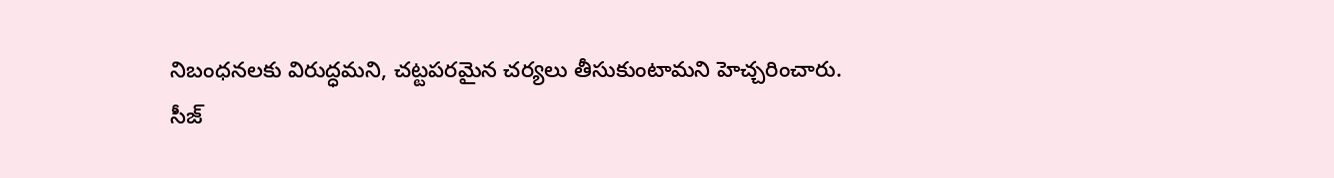నిబంధనలకు విరుద్ధమని, చట్టపరమైన చర్యలు తీసుకుంటామని హెచ్చరించారు.
సీజ్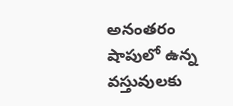అనంతరం షాపులో ఉన్న వస్తువులకు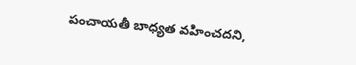పంచాయతీ బాధ్యత వహించదని,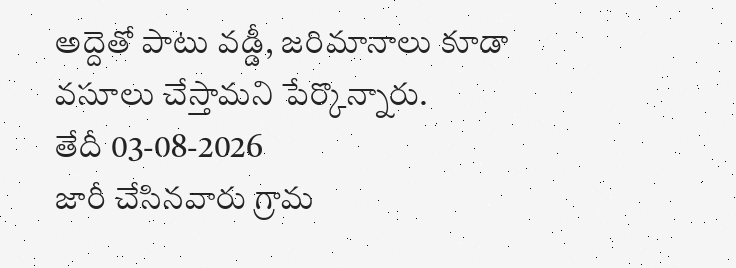అద్దెతో పాటు వడ్డీ, జరిమానాలు కూడా వసూలు చేస్తామని పేర్కొన్నారు.
తేదీ 03-08-2026
జారీ చేసినవారు గ్రామ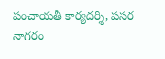పంచాయతీ కార్యదర్శి, పసర నాగరం